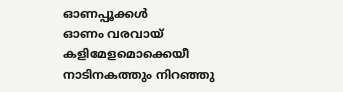ഓണപ്പൂക്കൾ
ഓണം വരവായ് കളിമേളമൊക്കെയീ നാടിനകത്തും നിറഞ്ഞു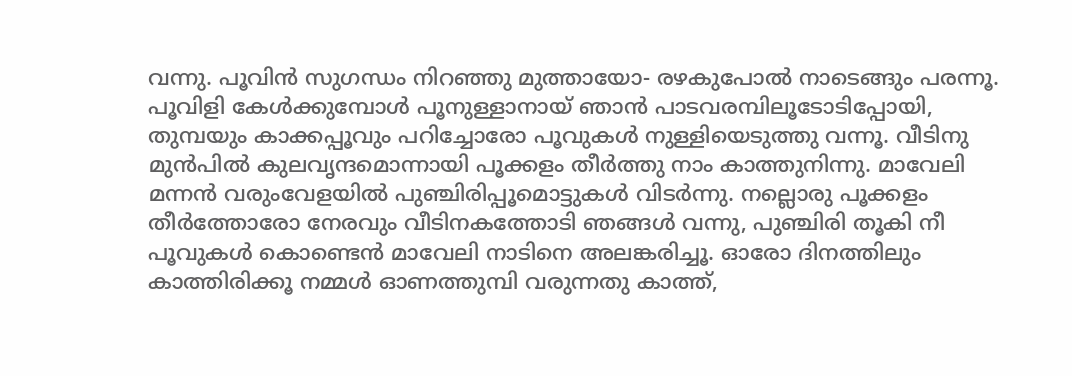വന്നു. പൂവിൻ സുഗന്ധം നിറഞ്ഞു മുത്തായോ- രഴകുപോൽ നാടെങ്ങും പരന്നൂ. പൂവിളി കേൾക്കുമ്പോൾ പൂനുള്ളാനായ് ഞാൻ പാടവരമ്പിലൂടോടിപ്പോയി, തുമ്പയും കാക്കപ്പൂവും പറിച്ചോരോ പൂവുകൾ നുള്ളിയെടുത്തു വന്നൂ. വീടിനു മുൻപിൽ കുലവൃന്ദമൊന്നായി പൂക്കളം തീർത്തു നാം കാത്തുനിന്നു. മാവേലി മന്നൻ വരുംവേളയിൽ പുഞ്ചിരിപ്പൂമൊട്ടുകൾ വിടർന്നു. നല്ലൊരു പൂക്കളം തീർത്തോരോ നേരവും വീടിനകത്തോടി ഞങ്ങൾ വന്നു, പുഞ്ചിരി തൂകി നീ പൂവുകൾ കൊണ്ടെൻ മാവേലി നാടിനെ അലങ്കരിച്ചൂ. ഓരോ ദിനത്തിലും കാത്തിരിക്കൂ നമ്മൾ ഓണത്തുമ്പി വരുന്നതു കാത്ത്,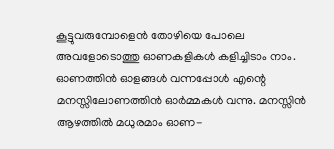കൂട്ടുവരുമ്പോളെൻ തോഴിയെ പോലെ അവളോടൊത്തു ഓണകളികൾ കളിച്ചിടാം നാം. ഓണത്തിൻ ഓളങ്ങൾ വന്നപ്പോൾ എന്റെ മനസ്സിലോണത്തിൻ ഓർമ്മകൾ വന്നു. മനസ്സിൻ ആഴത്തിൽ മധുരമാം ഓണ-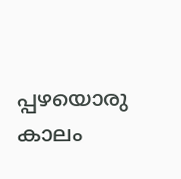പ്പഴയൊരു കാലം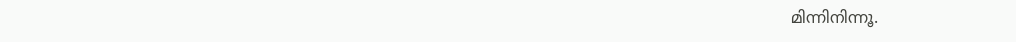മിന്നിനിന്നൂ.